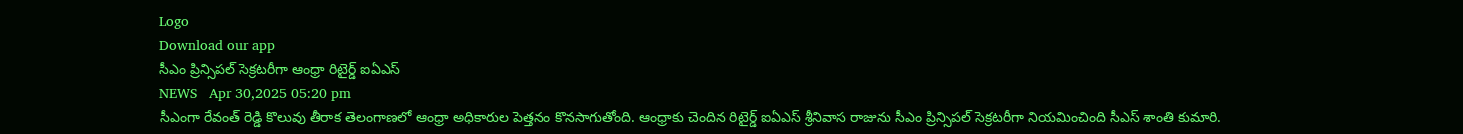Logo
Download our app
సీఎం ప్రిన్సిపల్ సెక్రటరీగా ఆంధ్రా రిటైర్డ్ ఐఏఎస్
NEWS   Apr 30,2025 05:20 pm
సీఎంగా రేవంత్ రెడ్డి కొలువు తీరాక తెలంగాణ‌లో ఆంధ్రా అధికారుల పెత్త‌నం కొన‌సాగుతోంది. ఆంధ్రాకు చెందిన రిటైర్డ్ ఐఏఎస్ శ్రీ‌నివాస రాజును సీఎం ప్రిన్సిప‌ల్ సెక్ర‌ట‌రీగా నియ‌మించింది సీఎస్ శాంతి కుమారి.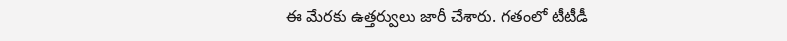ఈ మేర‌కు ఉత్త‌ర్వులు జారీ చేశారు. గ‌తంలో టీటీడీ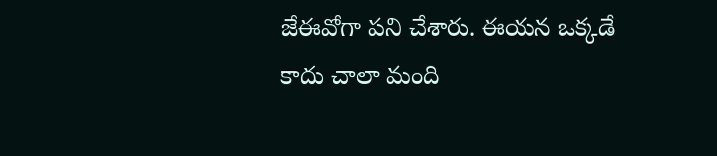జేఈవోగా ప‌ని చేశారు. ఈయ‌న ఒక్క‌డే కాదు చాలా మంది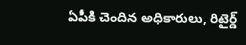ఏపీకి చెందిన అధికారులు, రిటైర్డ్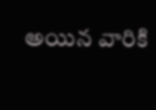అయిన వారికి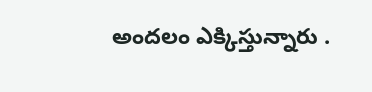అందలం ఎక్కిస్తున్నారు .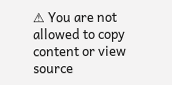⚠ You are not allowed to copy content or view source